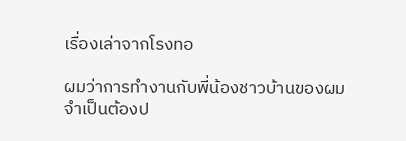เรื่องเล่าจากโรงทอ

ผมว่าการทำงานกับพี่น้องชาวบ้านของผมจำเป็นต้องป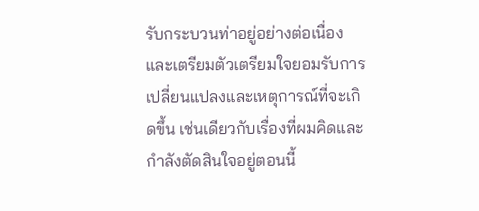รับกระบวนท่าอยู่อย่างต่อเนื่องและเตรียมตัวเตรียมใจยอมรับการเปลี่ยนแปลงและเหตุการณ์ที่จะเกิดขึ้น เช่นเดียวกับเรื่องที่ผมคิดและกำลังตัดสินใจอยู่ตอนนี้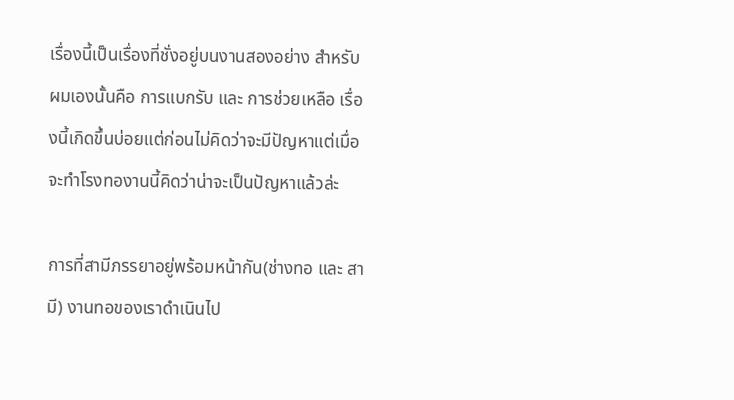เรื่องนี้เป็นเรื่องที่ชั่งอยู่บนงานสองอย่าง สำหรับผมเองนั้นคือ การแบกรับ และ การช่วยเหลือ เรื่องนี้เกิดขึ้นบ่อยแต่ก่อนไม่คิดว่าจะมีปัญหาแต่เมื่อจะทำโรงทองานนี้คิดว่าน่าจะเป็นปัญหาแล้วล่ะ

การที่สามีภรรยาอยู่พร้อมหน้ากัน(ช่างทอ และ สามี) งานทอของเราดำเนินไป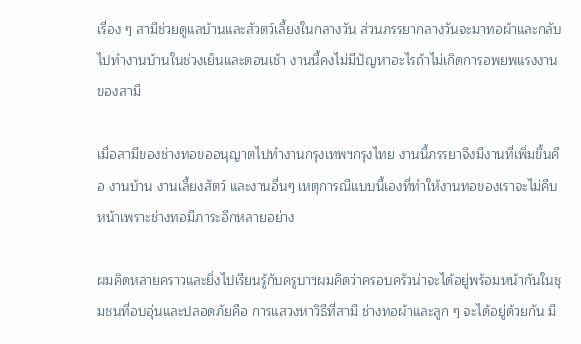เรื่อง ๆ สามีช่วยดูแลบ้านและสัวตว์เลี้ยงในกลางวัน ส่วนภรรยากลางวันจะมาทอผ้าและกลับไปทำงานบ้านในช่วงเย็นและตอนเช้า งานนี้คงไม่มีปัญหาอะไรถ้าไม่เกิดการอพยพแรงงานของสามี

เมื่อสามีของช่างทอขออนุญาตไปทำงานกรุงเทพฯกรุงไทย งานนี้ภรรยาจึงมีงานที่เพิ่มขึ้นคือ งานบ้าน งานเลี้ยงสัตว์ และงานอื่นๆ เหตุการณืแบบนี้เองที่ทำให้งานทอของเราจะไม่คืบหน้าเพราะช่างทอมีภาระอีกหลายอย่าง

ผมคิดหลายคราวและยิ่งไปเรียนรู้กับครูบาฯผมคิดว่าครอบครัวน่าจะได้อยู่พร้อมหน้ากันในชุมชนที่อบอุ่นและปลอดภัยคือ การแสวงหาวิธีที่สามี ช่างทอผ้าและลูก ๆ จะได้อยู่ด้วยกัน มี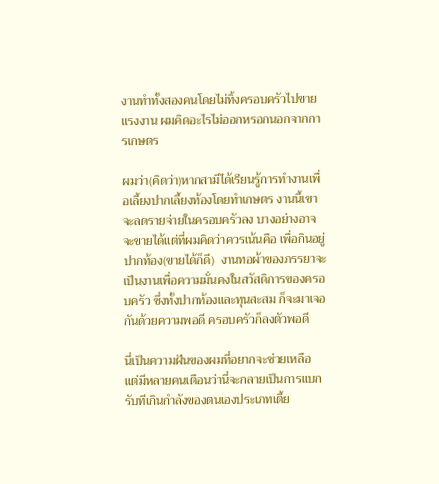งานทำทั้งสองคนโดยไม่ทิ้งครอบครัวไปขายแรงงาน ผมคิดอะไรไม่ออกหรอกนอกจากการเกษตร

ผมว่า(คิดว่า)หากสามีได้เรียนรู้การทำงานเพื่อเลี้ยงปากเลี้ยงท้องโดยทำเกษตร งานนี้เขาจะลดรายจ่ายในครอบครัวลง บางอย่างอาจจะขายได้แต่ที่ผมคิดว่าควรเน้นคือ เพื่อกินอยู่ปากท้อง(ขายได้ก็ดี)  งานทอผ้าของภรรยาจะเป็นงานเพื่อความมั่นคงในสวัสดิการของครอบครัว ซึ่งทั้งปากท้องและทุนสะสม ก็จะมาเจอกันด้วยความพอดี ครอบครัวก็ลงตัวพอดี

นี่เป็นความฝันของผมที่อยากจะช่วยเหลือ  แต่มีหลายคนเตือนว่านี่จะกลายเป็นการแบกรับทีเกินกำลังของตนเองประเภทเตี้ย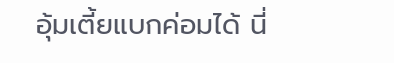อุ้มเตี้ยแบกค่อมได้ นี่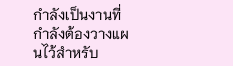กำลังเป็นงานที่กำลังต้องวางแผนไว้สำหรับ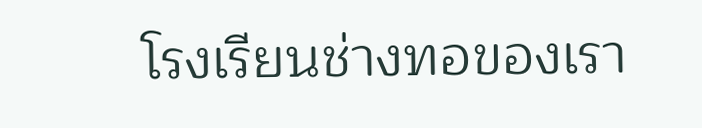โรงเรียนช่างทอของเรา